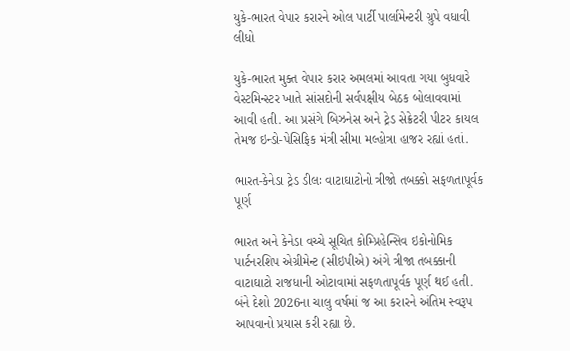યુકે-ભારત વેપાર કરારને ઓલ પાર્ટી પાર્લામેન્ટરી ગ્રુપે વધાવી લીધો

યુકે-ભારત મુક્ત વેપાર કરાર અમલમાં આવતા ગયા બુધવારે વેસ્ટમિન્સ્ટર ખાતે સાંસદોની સર્વપક્ષીય બેઠક બોલાવવામાં આવી હતી. આ પ્રસંગે બિઝનેસ અને ટ્રેડ સેક્રેટરી પીટર કાયલ તેમજ ઇન્ડો-પેસિફિક મંત્રી સીમા મલ્હોત્રા હાજર રહ્યાં હતાં.

ભારત-કેનેડા ટ્રેડ ડીલઃ વાટાઘાટોનો ત્રીજો તબક્કો સફળતાપૂર્વક પૂર્ણ

ભારત અને કેનેડા વચ્ચે સૂચિત કોમ્પ્રિહેન્સિવ ઇકોનોમિક પાર્ટનરશિપ એગ્રીમેન્ટ (સીઇપીએ) અંગે ત્રીજા તબક્કાની વાટાઘાટો રાજધાની ઓટાવામાં સફળતાપૂર્વક પૂર્ણ થઈ હતી. બંને દેશો 2026ના ચાલુ વર્ષમાં જ આ કરારને અંતિમ સ્વરૂપ આપવાનો પ્રયાસ કરી રહ્યા છે.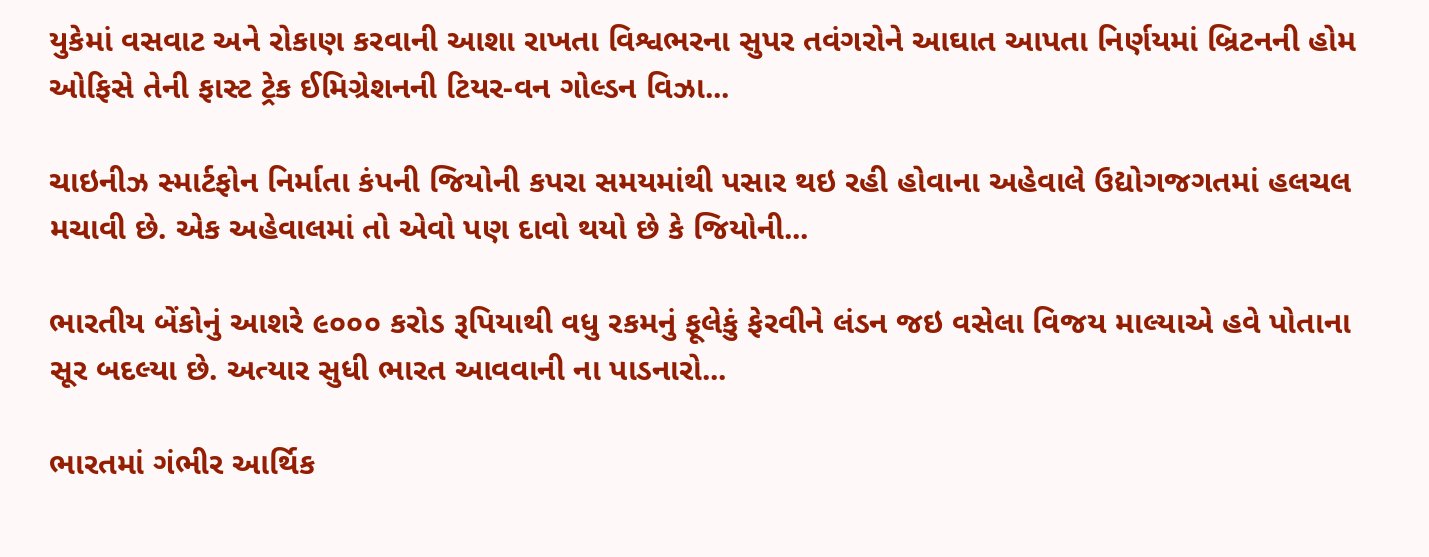યુકેમાં વસવાટ અને રોકાણ કરવાની આશા રાખતા વિશ્વભરના સુપર તવંગરોને આઘાત આપતા નિર્ણયમાં બ્રિટનની હોમ ઓફિસે તેની ફાસ્ટ ટ્રેક ઈમિગ્રેશનની ટિયર-વન ગોલ્ડન વિઝા...

ચાઇનીઝ સ્માર્ટફોન નિર્માતા કંપની જિયોની કપરા સમયમાંથી પસાર થઇ રહી હોવાના અહેવાલે ઉદ્યોગજગતમાં હલચલ મચાવી છે. એક અહેવાલમાં તો એવો પણ દાવો થયો છે કે જિયોની...

ભારતીય બેંકોનું આશરે ૯૦૦૦ કરોડ રૂપિયાથી વધુ રકમનું ફૂલેકું ફેરવીને લંડન જઇ વસેલા વિજય માલ્યાએ હવે પોતાના સૂર બદલ્યા છે. અત્યાર સુધી ભારત આવવાની ના પાડનારો...

ભારતમાં ગંભીર આર્થિક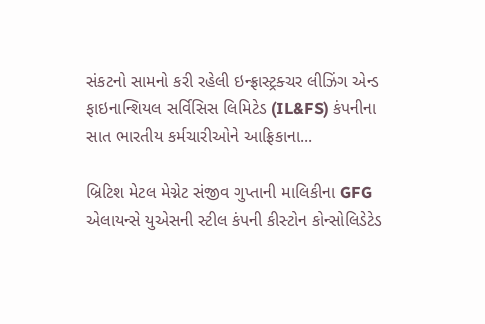સંકટનો સામનો કરી રહેલી ઇન્ફ્રાસ્ટ્રક્ચર લીઝિંગ એન્ડ ફાઇનાન્શિયલ સર્વિસિસ લિમિટેડ (IL&FS) કંપનીના સાત ભારતીય કર્મચારીઓને આફ્રિકાના...

બ્રિટિશ મેટલ મેગ્નેટ સંજીવ ગુપ્તાની માલિકીના GFG એલાયન્સે યુએસની સ્ટીલ કંપની કીસ્ટોન કોન્સોલિડેટેડ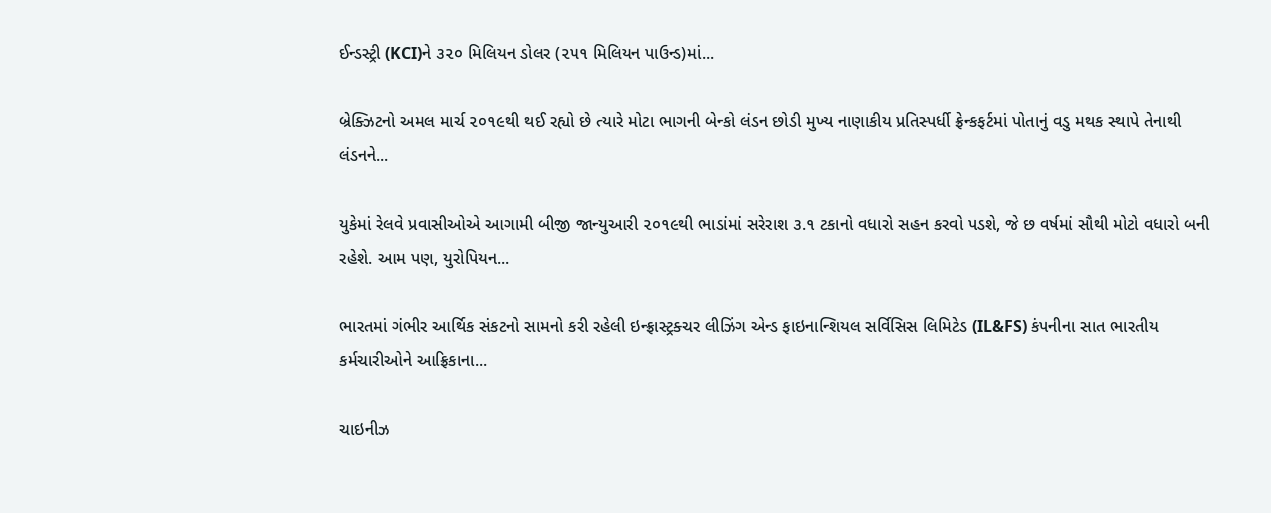ઈન્ડસ્ટ્રી (KCI)ને ૩૨૦ મિલિયન ડોલર (૨૫૧ મિલિયન પાઉન્ડ)માં...

બ્રેક્ઝિટનો અમલ માર્ચ ૨૦૧૯થી થઈ રહ્યો છે ત્યારે મોટા ભાગની બેન્કો લંડન છોડી મુખ્ય નાણાકીય પ્રતિસ્પર્ધી ફ્રેન્કફર્ટમાં પોતાનું વડુ મથક સ્થાપે તેનાથી લંડનને...

યુકેમાં રેલવે પ્રવાસીઓએ આગામી બીજી જાન્યુઆરી ૨૦૧૯થી ભાડાંમાં સરેરાશ ૩.૧ ટકાનો વધારો સહન કરવો પડશે, જે છ વર્ષમાં સૌથી મોટો વધારો બની રહેશે. આમ પણ, યુરોપિયન...

ભારતમાં ગંભીર આર્થિક સંકટનો સામનો કરી રહેલી ઇન્ફ્રાસ્ટ્રક્ચર લીઝિંગ એન્ડ ફાઇનાન્શિયલ સર્વિસિસ લિમિટેડ (IL&FS) કંપનીના સાત ભારતીય કર્મચારીઓને આફ્રિકાના...

ચાઇનીઝ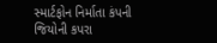સ્માર્ટફોન નિર્માતા કંપની જિયોની કપરા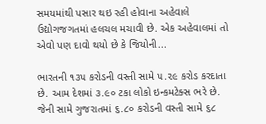સમયમાંથી પસાર થઇ રહી હોવાના અહેવાલે ઉદ્યોગજગતમાં હલચલ મચાવી છે. એક અહેવાલમાં તો એવો પણ દાવો થયો છે કે જિયોની...

ભારતની ૧૩૫ કરોડની વસ્તી સામે ૫.૨૯ કરોડ કરદાતા છે. આમ દેશમાં ૩.૯૦ ટકા લોકો ઇન્કમટેક્સ ભરે છે. જેની સામે ગુજરાતમાં ૬.૮૦ કરોડની વસ્તી સામે ૬૮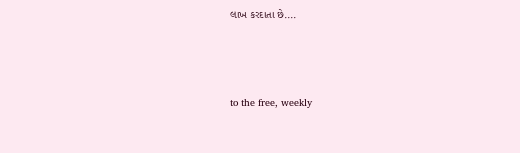લાખ કરદાતા છે....



to the free, weekly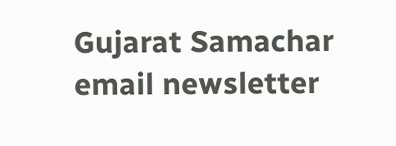Gujarat Samachar email newsletter